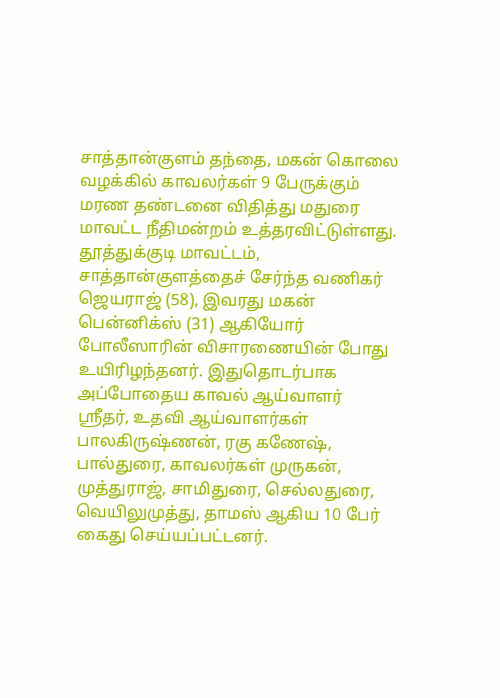சாத்தான்குளம் தந்தை, மகன் கொலை வழக்கில் காவலர்கள் 9 பேருக்கும் மரண தண்டனை விதித்து மதுரை மாவட்ட நீதிமன்றம் உத்தரவிட்டுள்ளது.
தூத்துக்குடி மாவட்டம், சாத்தான்குளத்தைச் சேர்ந்த வணிகர் ஜெயராஜ் (58), இவரது மகன் பென்னிக்ஸ் (31) ஆகியோர் போலீஸாரின் விசாரணையின் போது உயிரிழந்தனர். இதுதொடர்பாக அப்போதைய காவல் ஆய்வாளர் ஸ்ரீதர், உதவி ஆய்வாளர்கள் பாலகிருஷ்ணன், ரகு கணேஷ், பால்துரை, காவலர்கள் முருகன், முத்துராஜ், சாமிதுரை, செல்லதுரை, வெயிலுமுத்து, தாமஸ் ஆகிய 10 பேர் கைது செய்யப்பட்டனர்.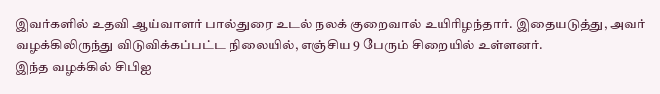இவர்களில் உதவி ஆய்வாளர் பால்துரை உடல் நலக் குறைவால் உயிரிழந்தார். இதையடுத்து, அவர் வழக்கிலிருந்து விடுவிக்கப்பட்ட நிலையில், எஞ்சிய 9 பேரும் சிறையில் உள்ளனர்.
இந்த வழக்கில் சிபிஐ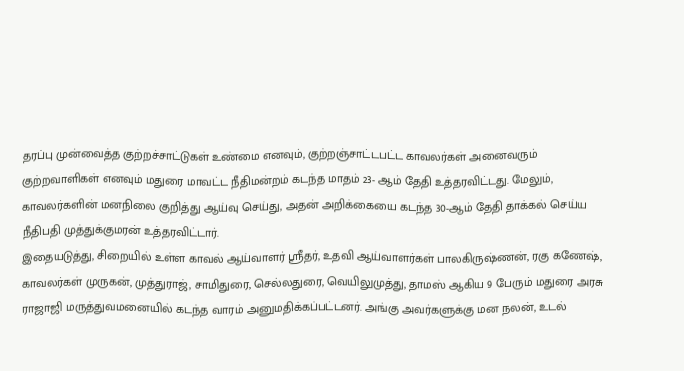தரப்பு முன்வைத்த குற்றச்சாட்டுகள் உண்மை எனவும், குற்றஞ்சாட்டபட்ட காவலர்கள் அனைவரும் குற்றவாளிகள் எனவும் மதுரை மாவட்ட நீதிமன்றம் கடந்த மாதம் 23- ஆம் தேதி உத்தரவிட்டது. மேலும், காவலர்களின் மனநிலை குறித்து ஆய்வு செய்து, அதன் அறிக்கையை கடந்த 30-ஆம் தேதி தாக்கல் செய்ய நீதிபதி முத்துக்குமரன் உத்தரவிட்டார்.
இதையடுத்து, சிறையில் உள்ள காவல் ஆய்வாளர் ஸ்ரீதர், உதவி ஆய்வாளர்கள் பாலகிருஷ்ணன், ரகு கணேஷ், காவலர்கள் முருகன், முத்துராஜ், சாமிதுரை, செல்லதுரை, வெயிலுமுத்து, தாமஸ் ஆகிய 9 பேரும் மதுரை அரசு ராஜாஜி மருத்துவமனையில் கடந்த வாரம் அனுமதிக்கப்பட்டனர். அங்கு அவர்களுக்கு மன நலன், உடல்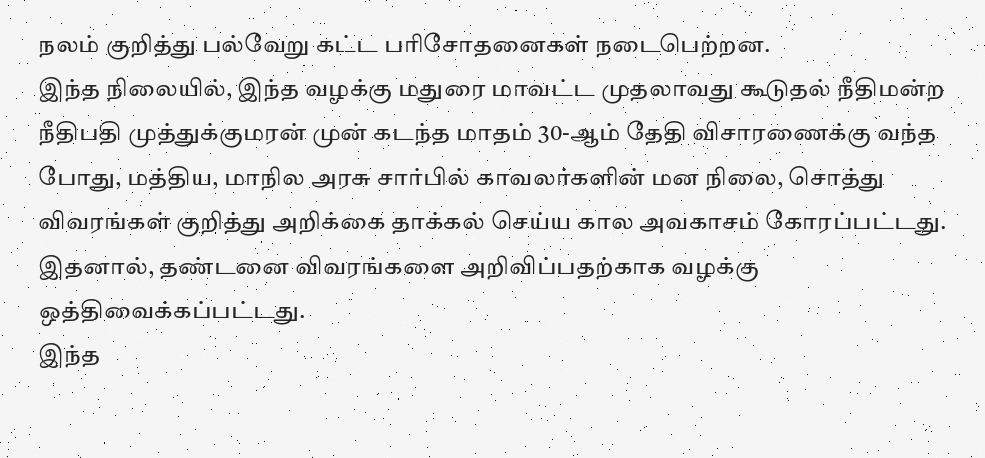நலம் குறித்து பல்வேறு கட்ட பரிசோதனைகள் நடைபெற்றன.
இந்த நிலையில், இந்த வழக்கு மதுரை மாவட்ட முதலாவது கூடுதல் நீதிமன்ற நீதிபதி முத்துக்குமரன் முன் கடந்த மாதம் 30-ஆம் தேதி விசாரணைக்கு வந்த போது, மத்திய, மாநில அரசு சார்பில் காவலர்களின் மன நிலை, சொத்து விவரங்கள் குறித்து அறிக்கை தாக்கல் செய்ய கால அவகாசம் கோரப்பட்டது. இதனால், தண்டனை விவரங்களை அறிவிப்பதற்காக வழக்கு ஒத்திவைக்கப்பட்டது.
இந்த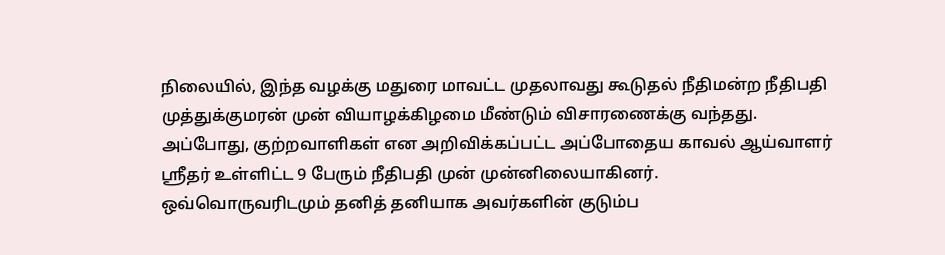நிலையில், இந்த வழக்கு மதுரை மாவட்ட முதலாவது கூடுதல் நீதிமன்ற நீதிபதி முத்துக்குமரன் முன் வியாழக்கிழமை மீண்டும் விசாரணைக்கு வந்தது.
அப்போது, குற்றவாளிகள் என அறிவிக்கப்பட்ட அப்போதைய காவல் ஆய்வாளர் ஸ்ரீதர் உள்ளிட்ட 9 பேரும் நீதிபதி முன் முன்னிலையாகினர்.
ஒவ்வொருவரிடமும் தனித் தனியாக அவர்களின் குடும்ப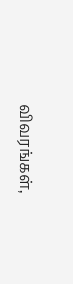விவரங்கள்,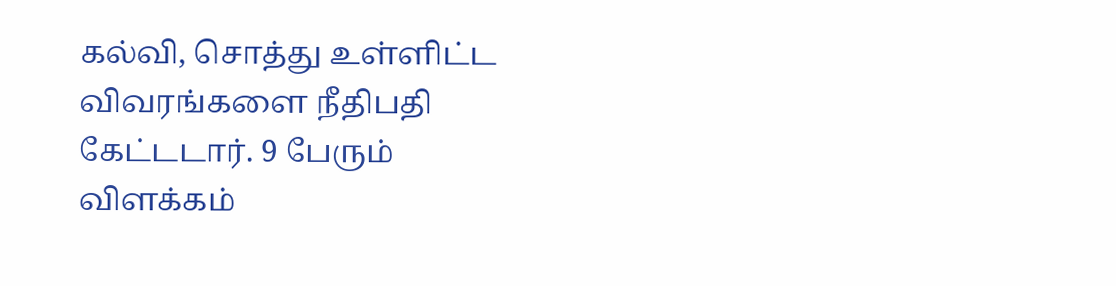கல்வி, சொத்து உள்ளிட்ட விவரங்களை நீதிபதி கேட்டடார். 9 பேரும் விளக்கம்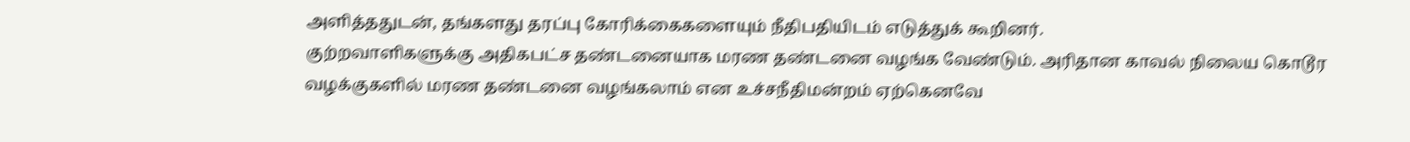அளித்ததுடன், தங்களது தரப்பு கோரிக்கைகளையும் நீதிபதியிடம் எடுத்துக் கூறினர்.
குற்றவாளிகளுக்கு அதிகபட்ச தண்டனையாக மரண தண்டனை வழங்க வேண்டும். அரிதான காவல் நிலைய கொடூர வழக்குகளில் மரண தண்டனை வழங்கலாம் என உச்சநீதிமன்றம் ஏற்கெனவே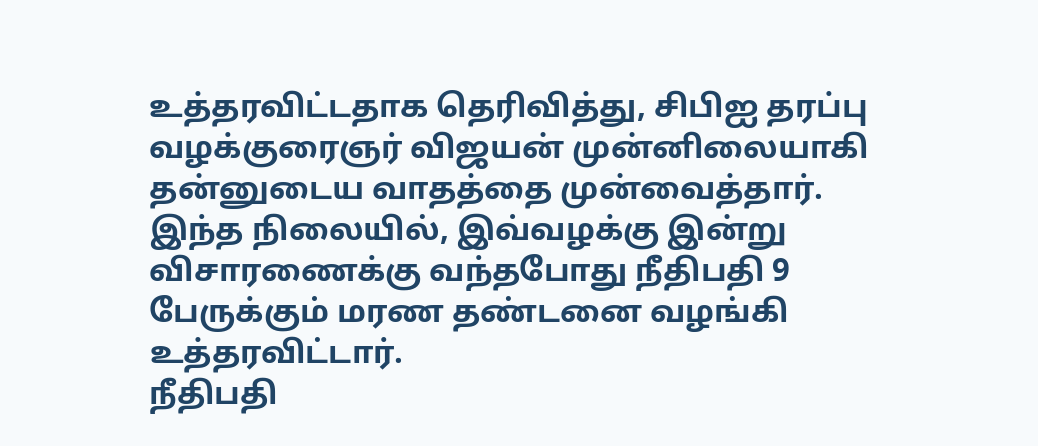உத்தரவிட்டதாக தெரிவித்து, சிபிஐ தரப்பு வழக்குரைஞர் விஜயன் முன்னிலையாகி தன்னுடைய வாதத்தை முன்வைத்தார்.
இந்த நிலையில், இவ்வழக்கு இன்று விசாரணைக்கு வந்தபோது நீதிபதி 9 பேருக்கும் மரண தண்டனை வழங்கி உத்தரவிட்டார்.
நீதிபதி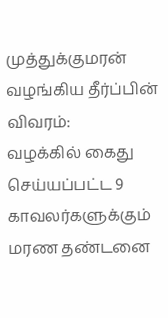முத்துக்குமரன் வழங்கிய தீர்ப்பின் விவரம்:
வழக்கில் கைது செய்யப்பட்ட 9 காவலர்களுக்கும் மரண தண்டனை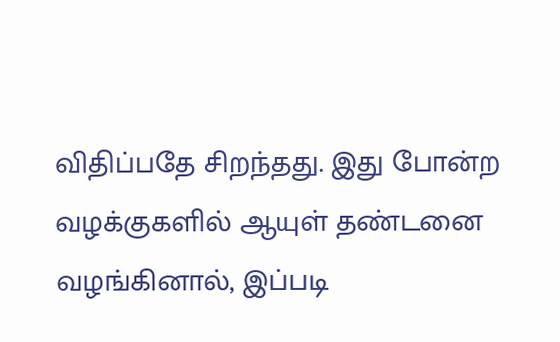விதிப்பதே சிறந்தது. இது போன்ற வழக்குகளில் ஆயுள் தண்டனை வழங்கினால், இப்படி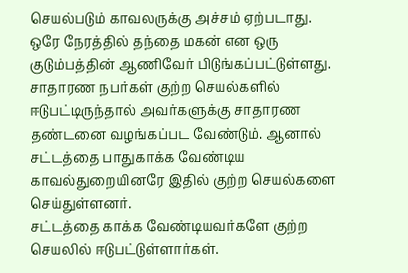செயல்படும் காவலருக்கு அச்சம் ஏற்படாது.
ஒரே நேரத்தில் தந்தை மகன் என ஒரு குடும்பத்தின் ஆணிவேர் பிடுங்கப்பட்டுள்ளது. சாதாரண நபர்கள் குற்ற செயல்களில் ஈடுபட்டிருந்தால் அவர்களுக்கு சாதாரண தண்டனை வழங்கப்பட வேண்டும். ஆனால் சட்டத்தை பாதுகாக்க வேண்டிய காவல்துறையினரே இதில் குற்ற செயல்களை செய்துள்ளனர்.
சட்டத்தை காக்க வேண்டியவர்களே குற்ற செயலில் ஈடுபட்டுள்ளார்கள்.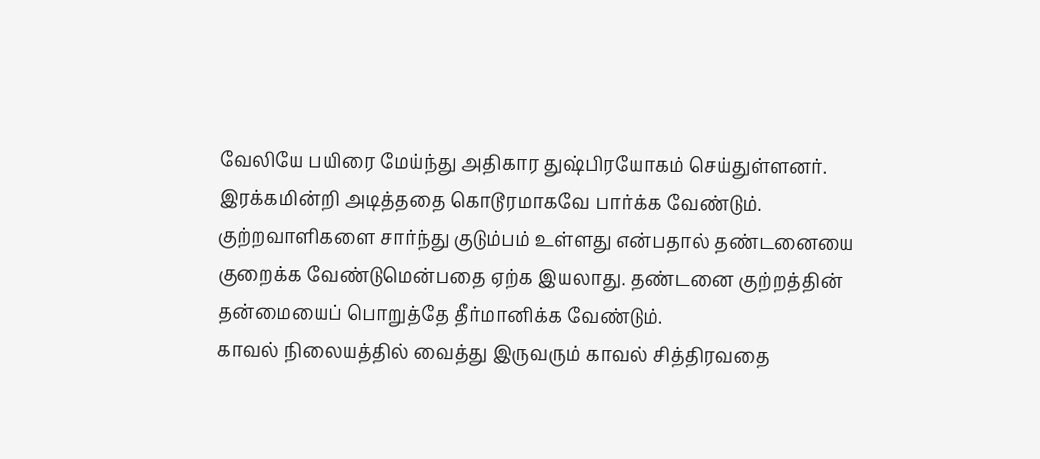வேலியே பயிரை மேய்ந்து அதிகார துஷ்பிரயோகம் செய்துள்ளனர்.
இரக்கமின்றி அடித்ததை கொடூரமாகவே பார்க்க வேண்டும். குற்றவாளிகளை சார்ந்து குடும்பம் உள்ளது என்பதால் தண்டனையை குறைக்க வேண்டுமென்பதை ஏற்க இயலாது. தண்டனை குற்றத்தின் தன்மையைப் பொறுத்தே தீர்மானிக்க வேண்டும்.
காவல் நிலையத்தில் வைத்து இருவரும் காவல் சித்திரவதை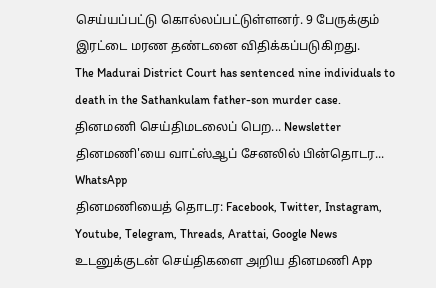செய்யப்பட்டு கொல்லப்பட்டுள்ளனர். 9 பேருக்கும் இரட்டை மரண தண்டனை விதிக்கப்படுகிறது.
The Madurai District Court has sentenced nine individuals to death in the Sathankulam father-son murder case.
தினமணி செய்திமடலைப் பெற... Newsletter
தினமணி'யை வாட்ஸ்ஆப் சேனலில் பின்தொடர... WhatsApp
தினமணியைத் தொடர: Facebook, Twitter, Instagram, Youtube, Telegram, Threads, Arattai, Google News
உடனுக்குடன் செய்திகளை அறிய தினமணி App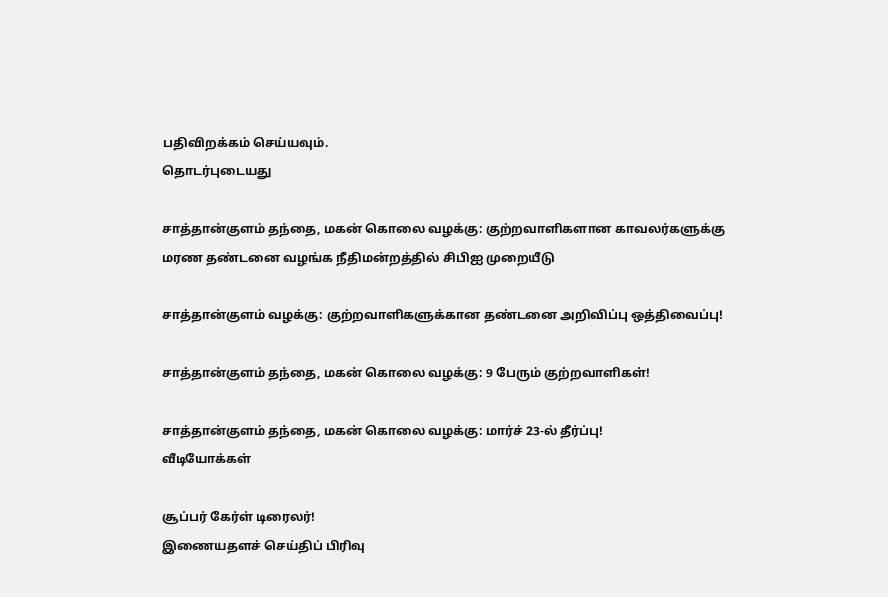பதிவிறக்கம் செய்யவும்.
தொடர்புடையது

சாத்தான்குளம் தந்தை, மகன் கொலை வழக்கு: குற்றவாளிகளான காவலர்களுக்கு மரண தண்டனை வழங்க நீதிமன்றத்தில் சிபிஐ முறையீடு

சாத்தான்குளம் வழக்கு: குற்றவாளிகளுக்கான தண்டனை அறிவிப்பு ஒத்திவைப்பு!

சாத்தான்குளம் தந்தை, மகன் கொலை வழக்கு: 9 பேரும் குற்றவாளிகள்!

சாத்தான்குளம் தந்தை, மகன் கொலை வழக்கு: மார்ச் 23-ல் தீர்ப்பு!
வீடியோக்கள்

சூப்பர் கேர்ள் டிரைலர்!
இணையதளச் செய்திப் பிரிவு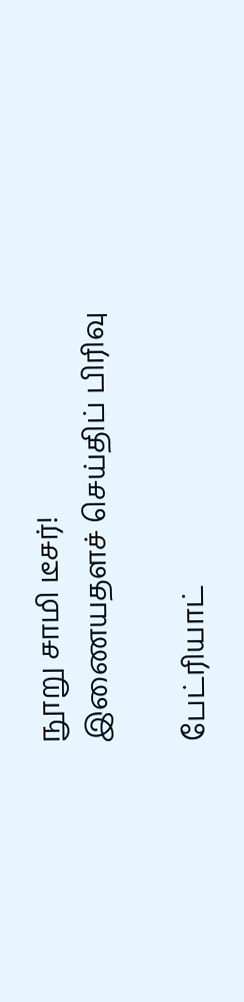நூறு சாமி டீசர்!
இணையதளச் செய்திப் பிரிவு

பேட்ரியாட்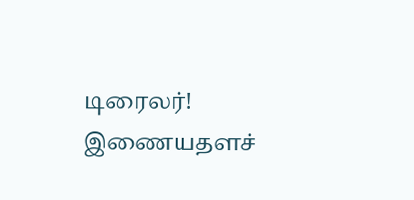டிரைலர்!
இணையதளச்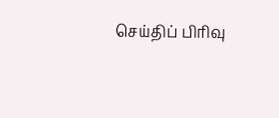செய்திப் பிரிவு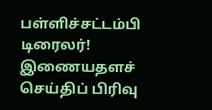பள்ளிச்சட்டம்பி டிரைலர்!
இணையதளச் செய்திப் பிரிவு